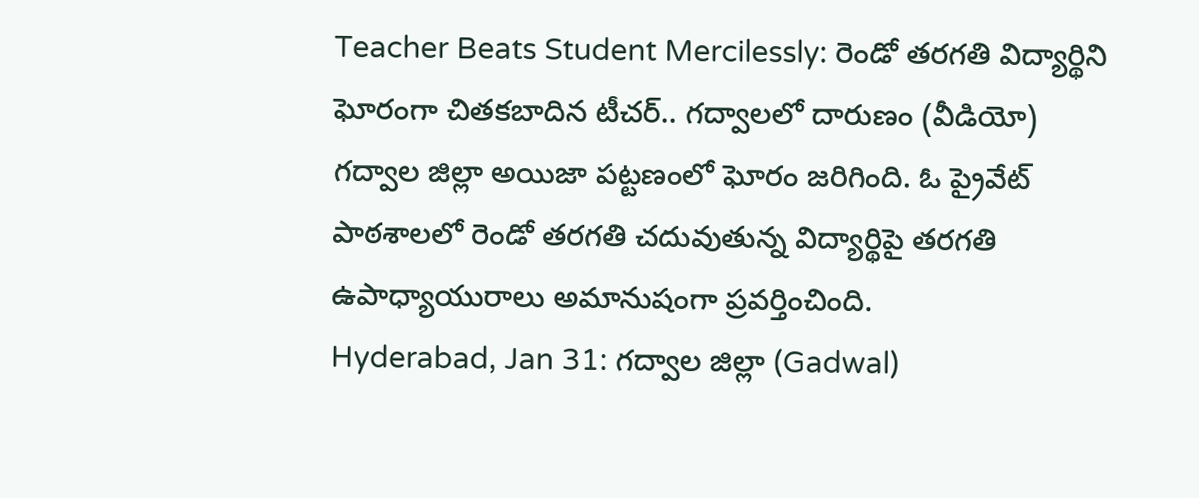Teacher Beats Student Mercilessly: రెండో తరగతి విద్యార్థిని ఘోరంగా చితకబాదిన టీచర్.. గద్వాలలో దారుణం (వీడియో)
గద్వాల జిల్లా అయిజా పట్టణంలో ఘోరం జరిగింది. ఓ ప్రైవేట్ పాఠశాలలో రెండో తరగతి చదువుతున్న విద్యార్థిపై తరగతి ఉపాధ్యాయురాలు అమానుషంగా ప్రవర్తించింది.
Hyderabad, Jan 31: గద్వాల జిల్లా (Gadwal)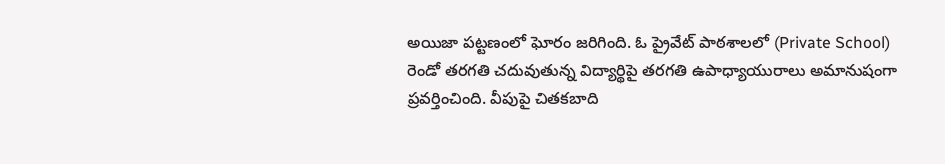అయిజా పట్టణంలో ఘోరం జరిగింది. ఓ ప్రైవేట్ పాఠశాలలో (Private School) రెండో తరగతి చదువుతున్న విద్యార్థిపై తరగతి ఉపాధ్యాయురాలు అమానుషంగా ప్రవర్తించింది. వీపుపై చితకబాది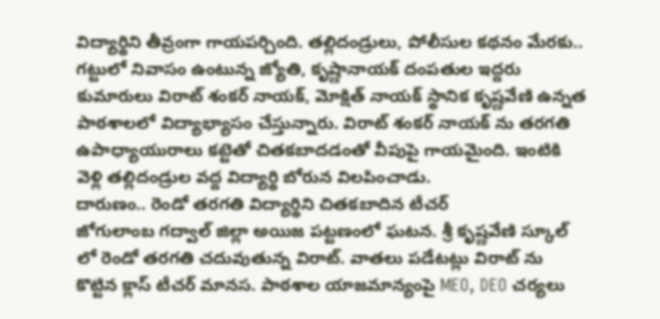విద్యార్థిని తీవ్రంగా గాయపర్చింది. తల్లిదండ్రులు, పోలీసుల కథనం మేరకు.. గట్టులో నివాసం ఉంటున్న జ్యోతి, కృష్ణానాయక్ దంపతుల ఇద్దరు కుమారులు విరాట్ శంకర్ నాయక్, మోక్షిత్ నాయక్ స్థానిక కృష్ణవేణి ఉన్నత పాఠశాలలో విద్యాభ్యాసం చేస్తున్నారు. విరాట్ శంకర్ నాయక్ ను తరగతి ఉపాధ్యాయురాలు కట్టెతో చితకబాదడంతో వీపుపై గాయమైంది. ఇంటికి వెళ్లి తల్లిదండ్రుల వద్ద విద్యార్థి బోరున విలపించాడు.
దారుణం.. రెండో తరగతి విద్యార్థిని చితకబాదిన టీచర్
జోగులాంబ గద్వాల్ జిల్లా అయిజ పట్టణంలో ఘటన. శ్రీ కృష్ణవేణి స్కూల్ లో రెండో తరగతి చదువుతున్న విరాట్. వాతలు పడేటట్లు విరాట్ ను కొట్టిన క్లాస్ టీచర్ మానస. పాఠశాల యాజమాన్యంపై MEO, DEO చర్యలు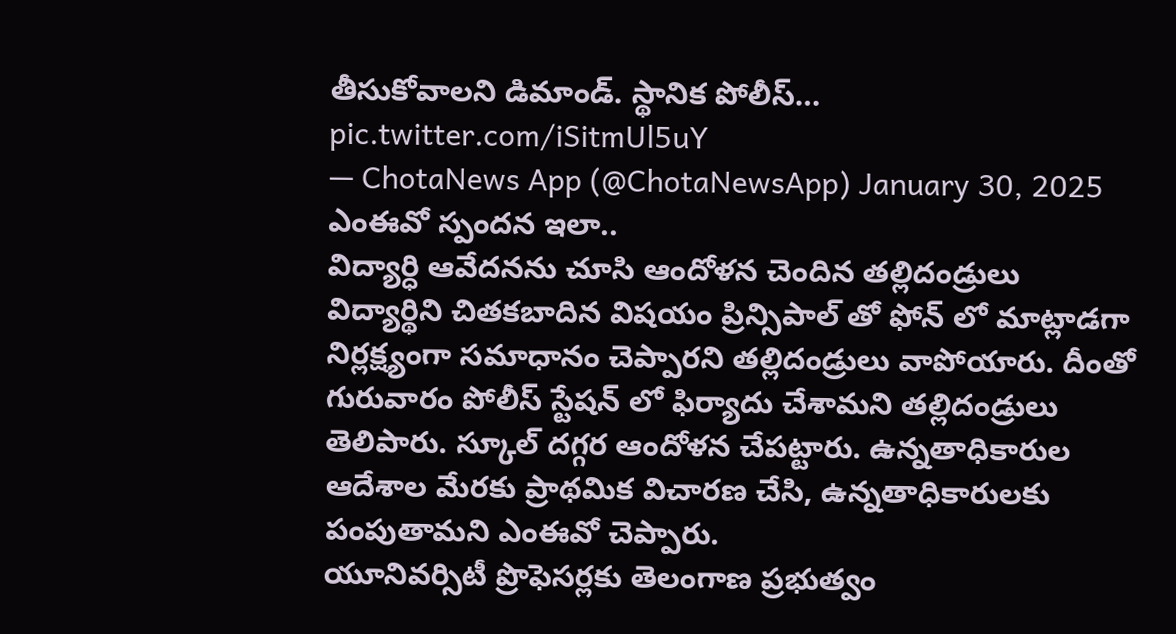తీసుకోవాలని డిమాండ్. స్థానిక పోలీస్… pic.twitter.com/iSitmUl5uY
— ChotaNews App (@ChotaNewsApp) January 30, 2025
ఎంఈవో స్పందన ఇలా..
విద్యార్ధి ఆవేదనను చూసి ఆందోళన చెందిన తల్లిదండ్రులు విద్యార్థిని చితకబాదిన విషయం ప్రిన్సిపాల్ తో ఫోన్ లో మాట్లాడగా నిర్లక్ష్యంగా సమాధానం చెప్పారని తల్లిదండ్రులు వాపోయారు. దీంతో గురువారం పోలీస్ స్టేషన్ లో ఫిర్యాదు చేశామని తల్లిదండ్రులు తెలిపారు. స్కూల్ దగ్గర ఆందోళన చేపట్టారు. ఉన్నతాధికారుల ఆదేశాల మేరకు ప్రాథమిక విచారణ చేసి, ఉన్నతాధికారులకు పంపుతామని ఎంఈవో చెప్పారు.
యూనివర్సిటీ ప్రొఫెసర్లకు తెలంగాణ ప్రభుత్వం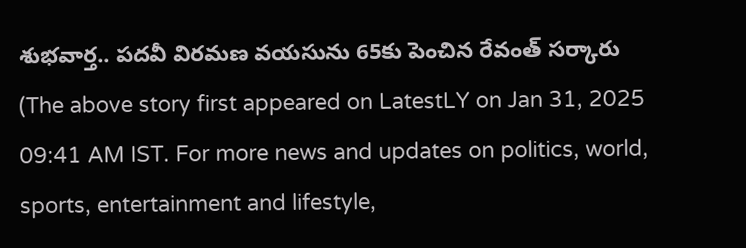శుభవార్త.. పదవీ విరమణ వయసును 65కు పెంచిన రేవంత్ సర్కారు
(The above story first appeared on LatestLY on Jan 31, 2025 09:41 AM IST. For more news and updates on politics, world, sports, entertainment and lifestyle,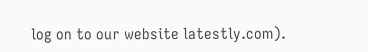log on to our website latestly.com).